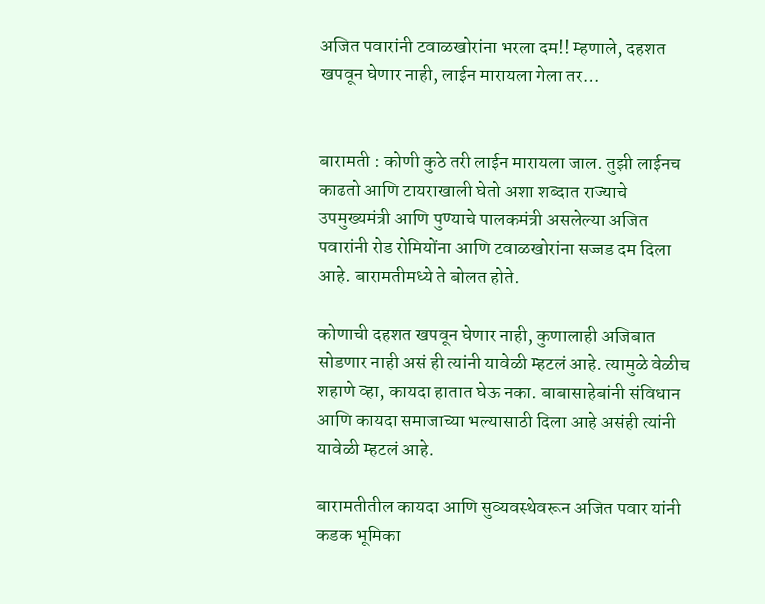अजित पवारांनी टवाळखोरांना भरला दम!! म्हणाले, दहशत खपवून घेणार नाही, लाईन मारायला गेला तर…


बारामती : कोणी कुठे तरी लाईन मारायला जाल. तुझी लाईनच काढतो आणि टायराखाली घेतो अशा शब्दात राज्याचे उपमुख्यमंत्री आणि पुण्याचे पालकमंत्री असलेल्या अजित पवारांनी रोड रोमियोंना आणि टवाळखोरांना सज्जड दम दिला आहे. बारामतीमध्ये ते बोलत होते.

कोणाची दहशत खपवून घेणार नाही, कुणालाही अजिबात सोडणार नाही असं ही त्यांनी यावेळी म्हटलं आहे. त्यामुळे वेळीच शहाणे व्हा, कायदा हातात घेऊ नका. बाबासाहेबांनी संविधान आणि कायदा समाजाच्या भल्यासाठी दिला आहे असंही त्यांनी यावेळी म्हटलं आहे.

बारामतीतील कायदा आणि सुव्यवस्थेवरून अजित पवार यांनी कडक भूमिका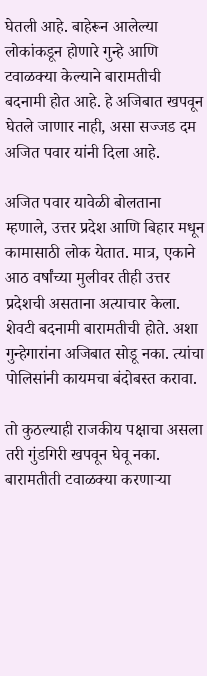घेतली आहे. बाहेरून आलेल्या लोकांकडून होणारे गुन्हे आणि टवाळक्या केल्याने बारामतीची बदनामी होत आहे. हे अजिबात खपवून घेतले जाणार नाही, असा सज्जड दम अजित पवार यांनी दिला आहे.

अजित पवार यावेळी बोलताना म्हणाले, उत्तर प्रदेश आणि बिहार मधून कामासाठी लोक येतात. मात्र, एकाने आठ वर्षांच्या मुलीवर तीही उत्तर प्रदेशची असताना अत्याचार केला. शेवटी बदनामी बारामतीची होते. अशा गुन्हेगारांना अजिबात सोडू नका. त्यांचा पोलिसांनी कायमचा बंदोबस्त करावा.

तो कुठल्याही राजकीय पक्षाचा असला तरी गुंडगिरी खपवून घेवू नका. बारामतीती टवाळक्या करणाऱ्या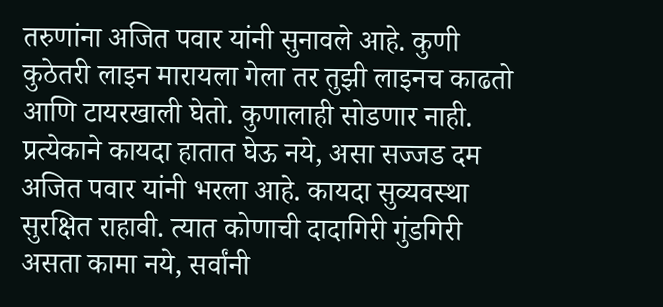तरुणांना अजित पवार यांनी सुनावले आहे. कुणी कुठेतरी लाइन मारायला गेला तर तुझी लाइनच काढतो आणि टायरखाली घेतो. कुणालाही सोडणार नाही. प्रत्येकाने कायदा हातात घेऊ नये, असा सज्जड दम अजित पवार यांनी भरला आहे. कायदा सुव्यवस्था सुरक्षित राहावी. त्यात कोणाची दादागिरी गुंडगिरी असता कामा नये, सर्वांनी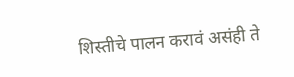शिस्तीचे पालन करावं असंही ते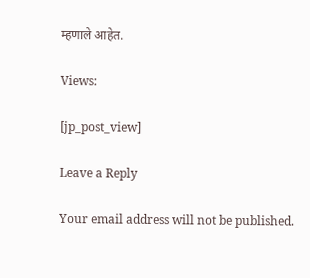म्हणाले आहेत.

Views:

[jp_post_view]

Leave a Reply

Your email address will not be published.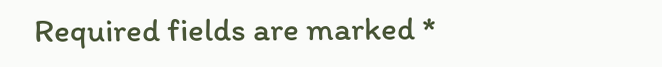Required fields are marked *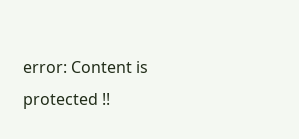error: Content is protected !!